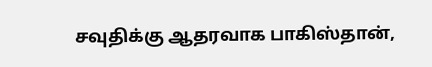சவுதிக்கு ஆதரவாக பாகிஸ்தான்,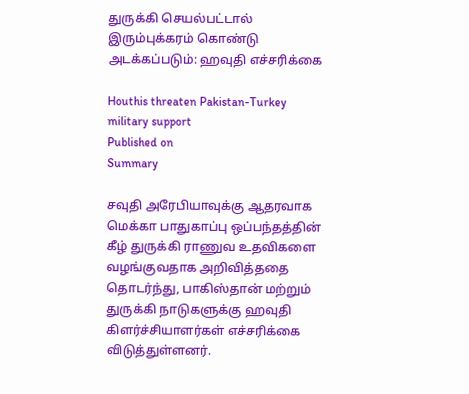துருக்கி செயல்பட்டால் இரும்புக்கரம் கொண்டு அடக்கப்படும்: ஹவுதி எச்சரிக்கை

Houthis threaten Pakistan-Turkey military support
Published on
Summary

சவுதி அரேபியாவுக்கு ஆதரவாக மெக்கா பாதுகாப்பு ஒப்பந்தத்தின் கீழ் துருக்கி ராணுவ உதவிகளை வழங்குவதாக அறிவித்ததை தொடர்ந்து, பாகிஸ்தான் மற்றும் துருக்கி நாடுகளுக்கு ஹவுதி கிளர்ச்சியாளர்கள் எச்சரிக்கை விடுத்துள்ளனர்.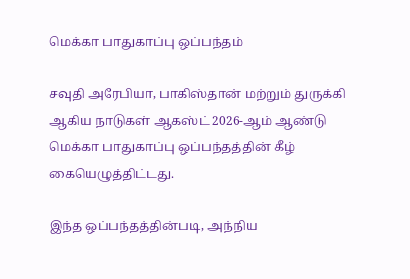மெக்கா பாதுகாப்பு ஒப்பந்தம்

சவுதி அரேபியா, பாகிஸ்தான் மற்றும் துருக்கி ஆகிய நாடுகள் ஆகஸ்ட் 2026-ஆம் ஆண்டு மெக்கா பாதுகாப்பு ஒப்பந்தத்தின் கீழ் கையெழுத்திட்டது.

இந்த ஒப்பந்தத்தின்படி, அந்நிய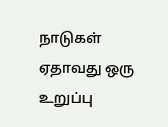நாடுகள் ஏதாவது ஒரு உறுப்பு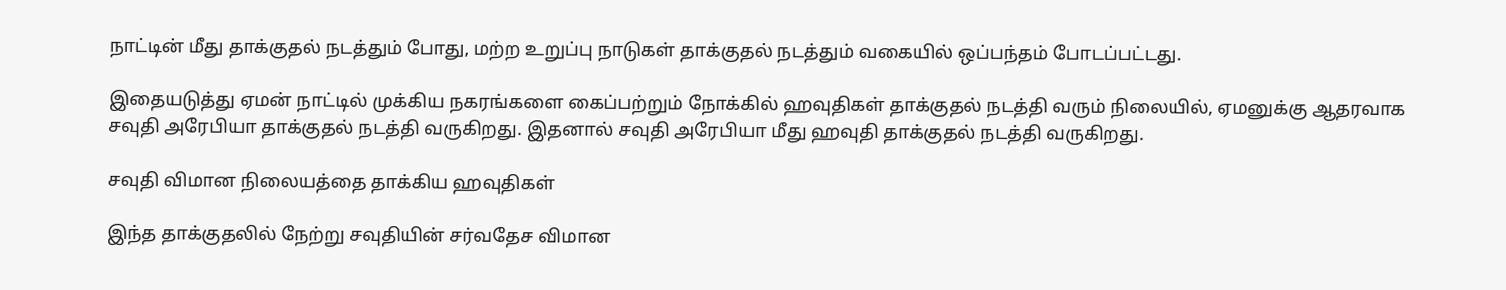நாட்டின் மீது தாக்குதல் நடத்தும் போது, மற்ற உறுப்பு நாடுகள் தாக்குதல் நடத்தும் வகையில் ஒப்பந்தம் போடப்பட்டது.

இதையடுத்து ஏமன் நாட்டில் முக்கிய நகரங்களை கைப்பற்றும் நோக்கில் ஹவுதிகள் தாக்குதல் நடத்தி வரும் நிலையில், ஏமனுக்கு ஆதரவாக சவுதி அரேபியா தாக்குதல் நடத்தி வருகிறது. இதனால் சவுதி அரேபியா மீது ஹவுதி தாக்குதல் நடத்தி வருகிறது.

சவுதி விமான நிலையத்தை தாக்கிய ஹவுதிகள்

இந்த தாக்குதலில் நேற்று சவுதியின் சர்வதேச விமான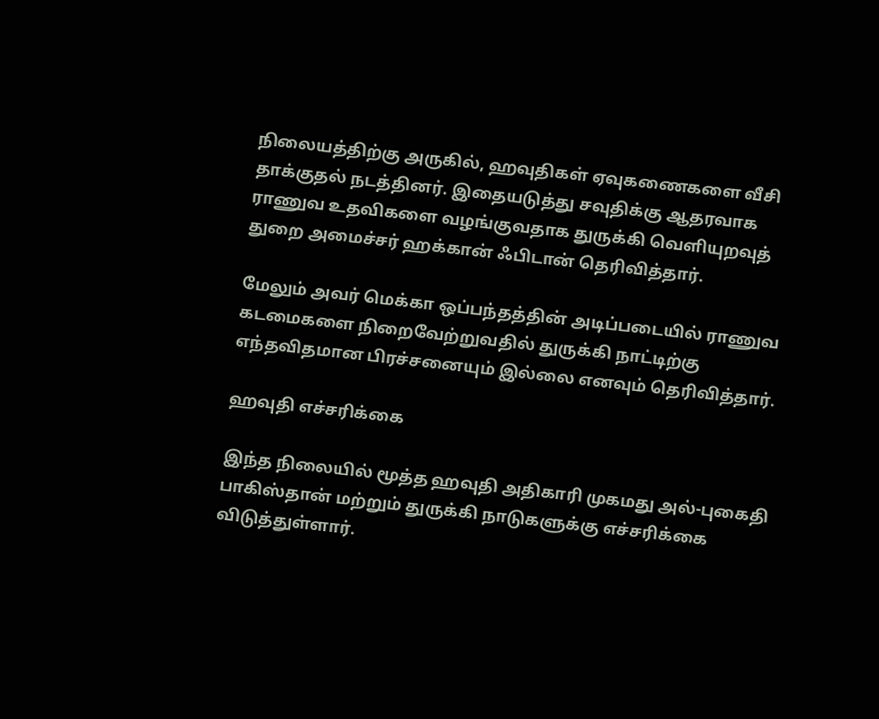நிலையத்திற்கு அருகில், ஹவுதிகள் ஏவுகணைகளை வீசி தாக்குதல் நடத்தினர். இதையடுத்து சவுதிக்கு ஆதரவாக ராணுவ உதவிகளை வழங்குவதாக துருக்கி வெளியுறவுத் துறை அமைச்சர் ஹக்கான் ஃபிடான் தெரிவித்தார்.

மேலும் அவர் மெக்கா ஒப்பந்தத்தின் அடிப்படையில் ராணுவ கடமைகளை நிறைவேற்றுவதில் துருக்கி நாட்டிற்கு எந்தவிதமான பிரச்சனையும் இல்லை எனவும் தெரிவித்தார்.

ஹவுதி எச்சரிக்கை

இந்த நிலையில் மூத்த ஹவுதி அதிகாரி முகமது அல்-புகைதி பாகிஸ்தான் மற்றும் துருக்கி நாடுகளுக்கு எச்சரிக்கை விடுத்துள்ளார்.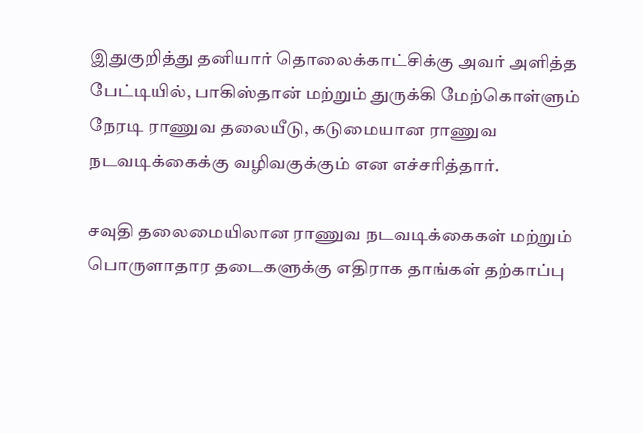இதுகுறித்து தனியார் தொலைக்காட்சிக்கு அவர் அளித்த பேட்டியில், பாகிஸ்தான் மற்றும் துருக்கி மேற்கொள்ளும் நேரடி ராணுவ தலையீடு, கடுமையான ராணுவ நடவடிக்கைக்கு வழிவகுக்கும் என எச்சரித்தார்.

சவுதி தலைமையிலான ராணுவ நடவடிக்கைகள் மற்றும் பொருளாதார தடைகளுக்கு எதிராக தாங்கள் தற்காப்பு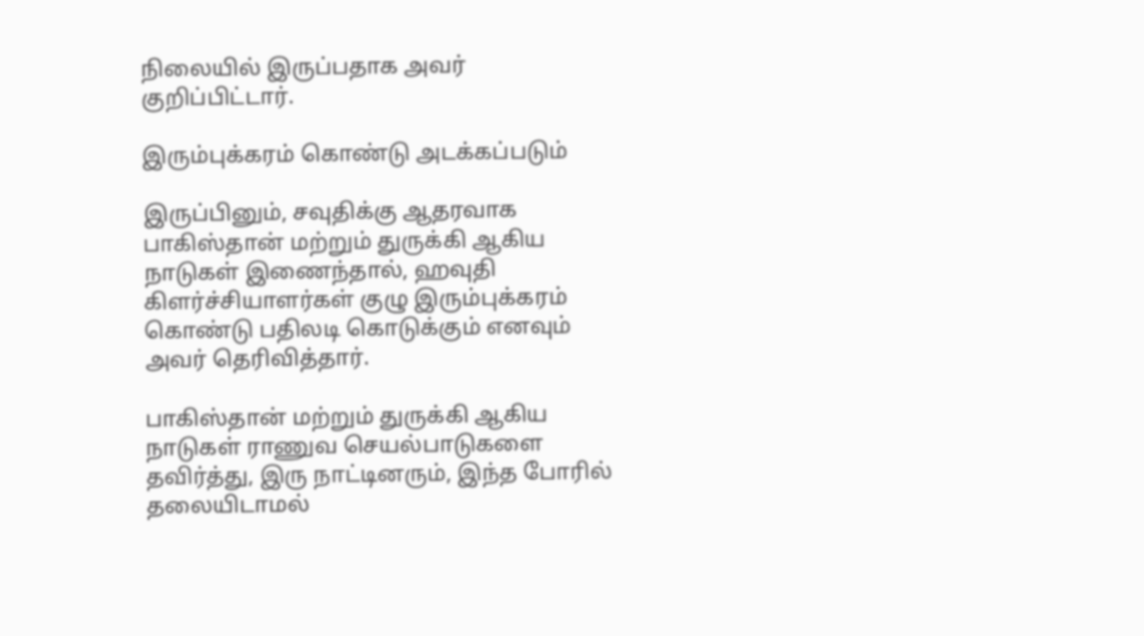நிலையில் இருப்பதாக அவர் குறிப்பிட்டார்.

இரும்புக்கரம் கொண்டு அடக்கப்படும்

இருப்பினும், சவுதிக்கு ஆதரவாக பாகிஸ்தான் மற்றும் துருக்கி ஆகிய நாடுகள் இணைந்தால், ஹவுதி கிளர்ச்சியாளர்கள் குழு இரும்புக்கரம் கொண்டு பதிலடி கொடுக்கும் எனவும் அவர் தெரிவித்தார்.

பாகிஸ்தான் மற்றும் துருக்கி ஆகிய நாடுகள் ராணுவ செயல்பாடுகளை தவிர்த்து, இரு நாட்டினரும், இந்த போரில் தலையிடாமல்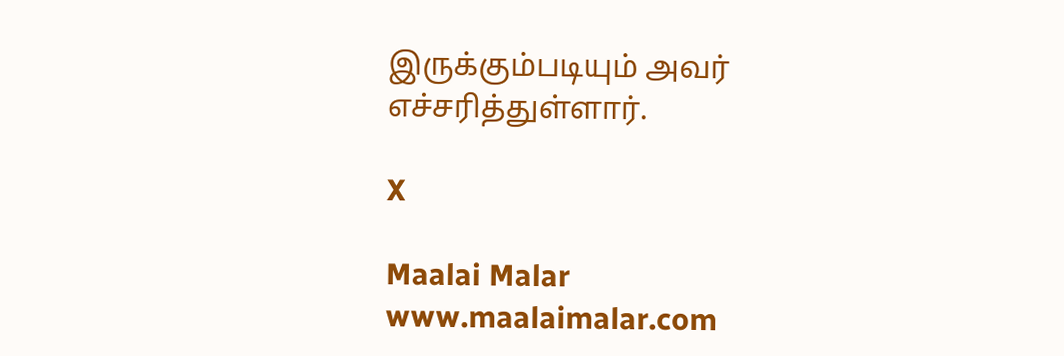இருக்கும்படியும் அவர் எச்சரித்துள்ளார்.

X

Maalai Malar
www.maalaimalar.com